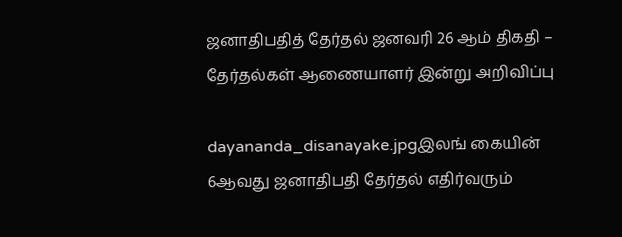ஜனாதிபதித் தேர்தல் ஜனவரி 26 ஆம் திகதி – தேர்தல்கள் ஆணையாளர் இன்று அறிவிப்பு

dayananda_disanayake.jpgஇலங் கையின் 6ஆவது ஜனாதிபதி தேர்தல் எதிர்வரும்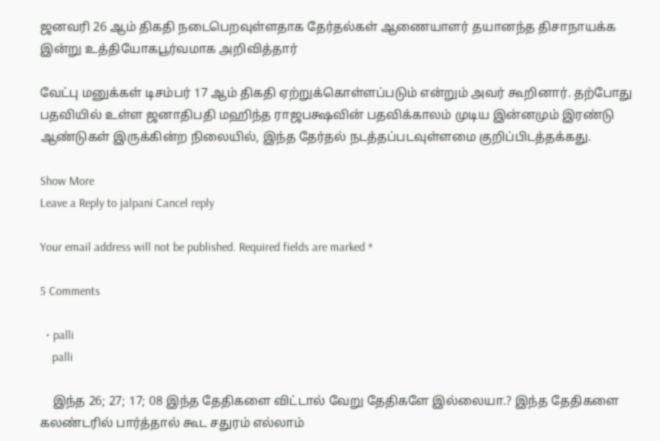ஜனவரி 26 ஆம் திகதி நடைபெறவுள்ளதாக தேர்தல்கள் ஆணையாளர் தயானந்த திசாநாயக்க இன்று உத்தியோகபூர்வமாக அறிவித்தார்

வேட்பு மனுக்கள் டிசம்பர் 17 ஆம் திகதி ஏற்றுக்கொள்ளப்படும் என்றும் அவர் கூறினார். தற்போது பதவியில் உள்ள ஜனாதிபதி மஹிந்த ராஜபக்ஷவின் பதவிக்காலம் முடிய இன்னமும் இரண்டு ஆண்டுகள் இருக்கின்ற நிலையில், இந்த தேர்தல் நடத்தப்படவுள்ளமை குறிப்பிடத்தக்கது.

Show More
Leave a Reply to jalpani Cancel reply

Your email address will not be published. Required fields are marked *

5 Comments

  • palli
    palli

    இந்த 26; 27; 17; 08 இந்த தேதிகளை விட்டால் வேறு தேதிகளே இல்லையா.? இந்த தேதிகளை கலண்டரில் பார்த்தால் கூட சதுரம் எல்லாம்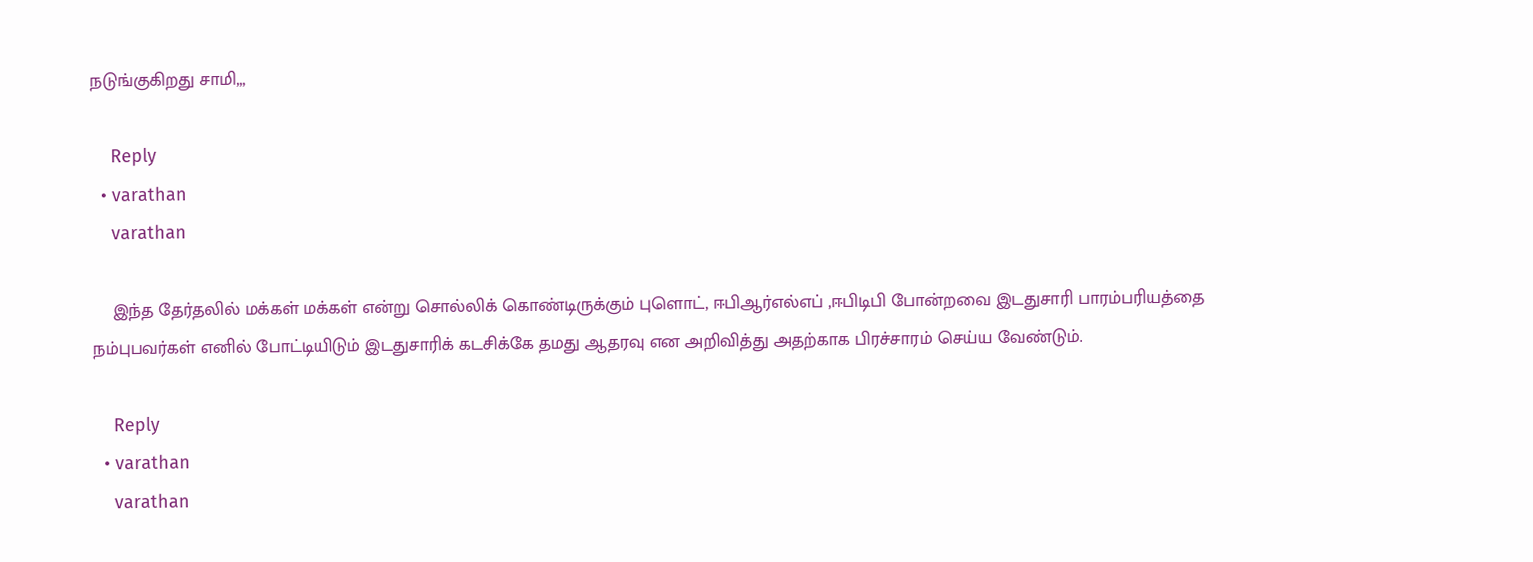நடுங்குகிறது சாமி,,,

    Reply
  • varathan
    varathan

    இந்த தேர்தலில் மக்கள் மக்கள் என்று சொல்லிக் கொண்டிருக்கும் புளொட், ஈபிஆர்எல்எப் ,ஈபிடிபி போன்றவை இடதுசாரி பாரம்பரியத்தை நம்புபவர்கள் எனில் போட்டியிடும் இடதுசாரிக் கடசிக்கே தமது ஆதரவு என அறிவித்து அதற்காக பிரச்சாரம் செய்ய வேண்டும்.

    Reply
  • varathan
    varathan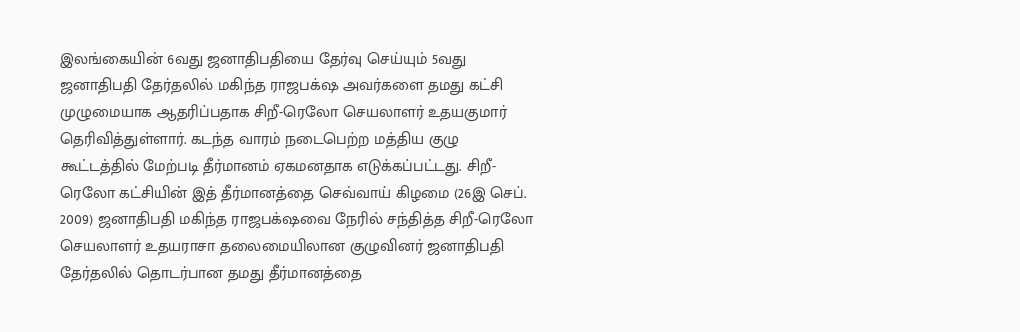இலங்கையின் 6வது ஜனாதிபதியை தேர்வு செய்யும் 5வது ஜனாதிபதி தேர்தலில் மகிந்த ராஜபக்‌ஷ அவர்களை தமது கட்சி முழுமையாக ஆதரிப்பதாக சிறீ-ரெலோ செயலாளர் உதயகுமார் தெரிவித்துள்ளார். கடந்த வாரம் நடைபெற்ற மத்திய குழு கூட்டத்தில் மேற்படி தீர்மானம் ஏகமனதாக எடுக்கப்பட்டது. சிறீ-ரெலோ கட்சியின் இத் தீர்மானத்தை செவ்வாய் கிழமை (26இ செப். 2009) ஜனாதிபதி மகிந்த ராஜபக்‌ஷவை நேரில் சந்தித்த சிறீ-ரெலோ செயலாளர் உதயராசா தலைமையிலான குழுவினர் ஜனாதிபதி தேர்தலில் தொடர்பான தமது தீர்மானத்தை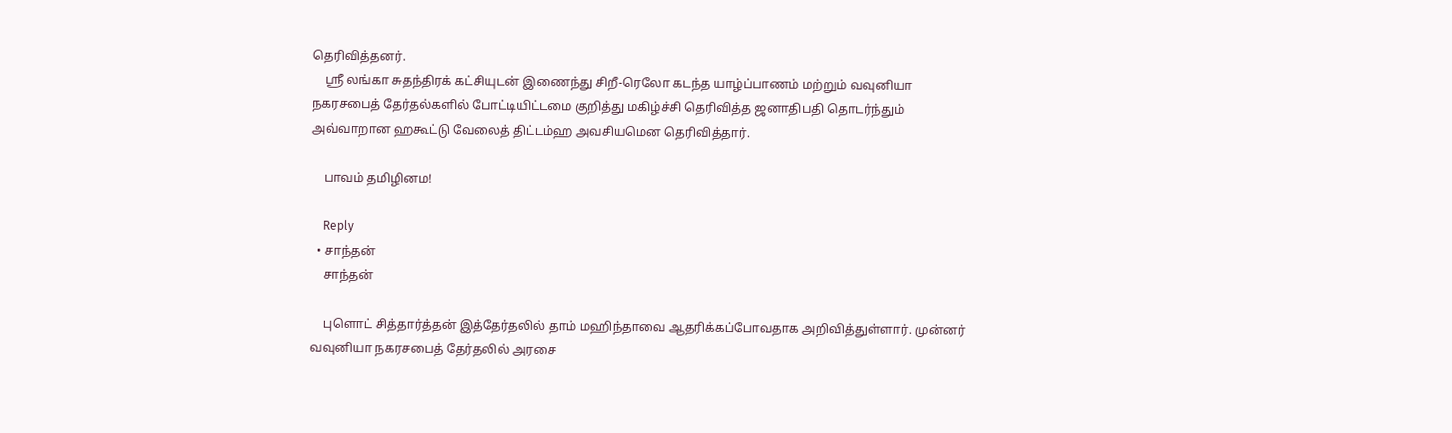தெரிவித்தனர்.
    ஸ்ரீ லங்கா சுதந்திரக் கட்சியுடன் இணைந்து சிறீ-ரெலோ கடந்த யாழ்ப்பாணம் மற்றும் வவுனியா நகரசபைத் தேர்தல்களில் போட்டியிட்டமை குறித்து மகிழ்ச்சி தெரிவித்த ஜனாதிபதி தொடர்ந்தும் அவ்வாறான ஹகூட்டு வேலைத் திட்டம்ஹ அவசியமென தெரிவித்தார்.

    பாவம் தமிழினம!

    Reply
  • சாந்தன்
    சாந்தன்

    புளொட் சித்தார்த்தன் இத்தேர்தலில் தாம் மஹிந்தாவை ஆதரிக்கப்போவதாக அறிவித்துள்ளார். முன்னர் வவுனியா நகரசபைத் தேர்தலில் அரசை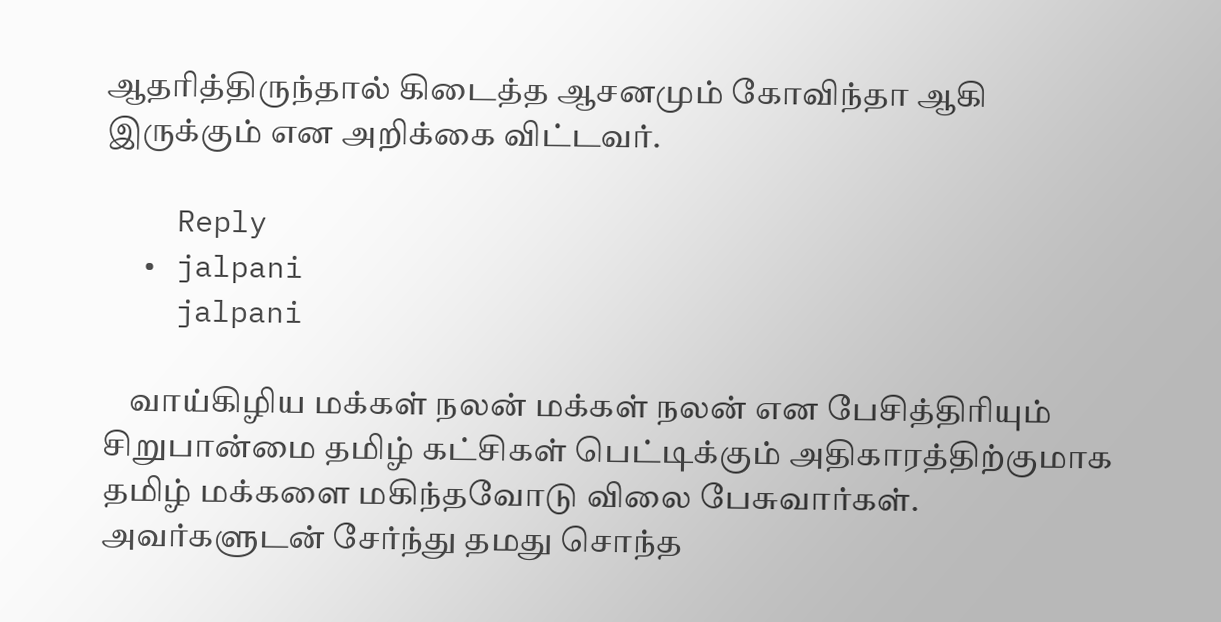ஆதரித்திருந்தால் கிடைத்த ஆசனமும் கோவிந்தா ஆகி இருக்கும் என அறிக்கை விட்டவர்.

    Reply
  • jalpani
    jalpani

    வாய்கிழிய மக்கள் நலன் மக்கள் நலன் என பேசித்திரியும் சிறுபான்மை தமிழ் கட்சிகள் பெட்டிக்கும் அதிகாரத்திற்குமாக தமிழ் மக்களை மகிந்தவோடு விலை பேசுவார்கள். அவர்களுடன் சேர்ந்து தமது சொந்த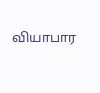வியாபார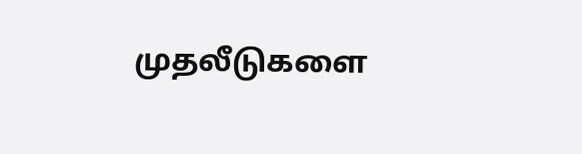முதலீடுகளை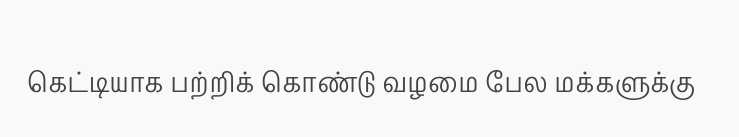கெட்டியாக பற்றிக் கொண்டு வழமை பேல மக்களுக்கு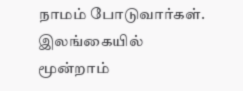நாமம் போடுவார்கள். இலங்கையில் மூன்றாம்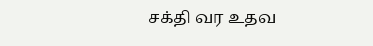சக்தி வர உதவ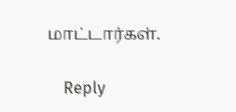மாட்டார்கள்.

    Reply